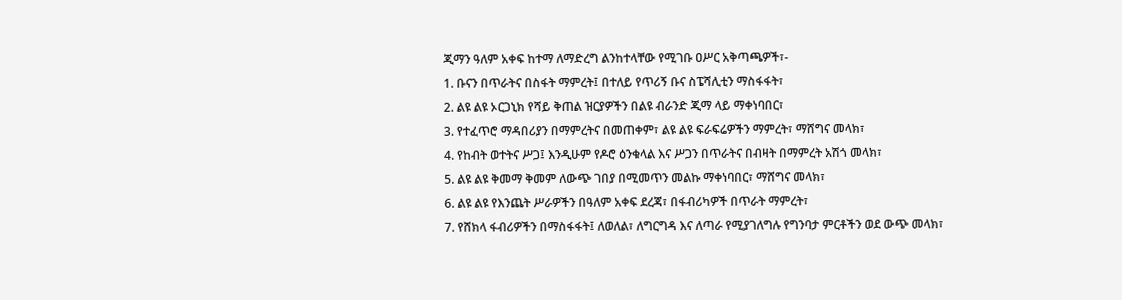ጂማን ዓለም አቀፍ ከተማ ለማድረግ ልንከተላቸው የሚገቡ ዐሥር አቅጣጫዎች፣-
1. ቡናን በጥራትና በስፋት ማምረት፤ በተለይ የጥሪኝ ቡና ስፔሻሊቲን ማስፋፋት፣
2. ልዩ ልዩ ኦርጋኒክ የሻይ ቅጠል ዝርያዎችን በልዩ ብራንድ ጂማ ላይ ማቀነባበር፣
3. የተፈጥሮ ማዳበሪያን በማምረትና በመጠቀም፣ ልዩ ልዩ ፍራፍሬዎችን ማምረት፣ ማሸግና መላክ፣
4. የከብት ወተትና ሥጋ፤ እንዲሁም የዶሮ ዕንቁላል እና ሥጋን በጥራትና በብዛት በማምረት አሽጎ መላክ፣
5. ልዩ ልዩ ቅመማ ቅመም ለውጭ ገበያ በሚመጥን መልኩ ማቀነባበር፣ ማሸግና መላክ፣
6. ልዩ ልዩ የእንጨት ሥራዎችን በዓለም አቀፍ ደረጃ፣ በፋብሪካዎች በጥራት ማምረት፣
7. የሸክላ ፋብሪዎችን በማስፋፋት፤ ለወለል፣ ለግርግዳ እና ለጣራ የሚያገለግሉ የግንባታ ምርቶችን ወደ ውጭ መላክ፣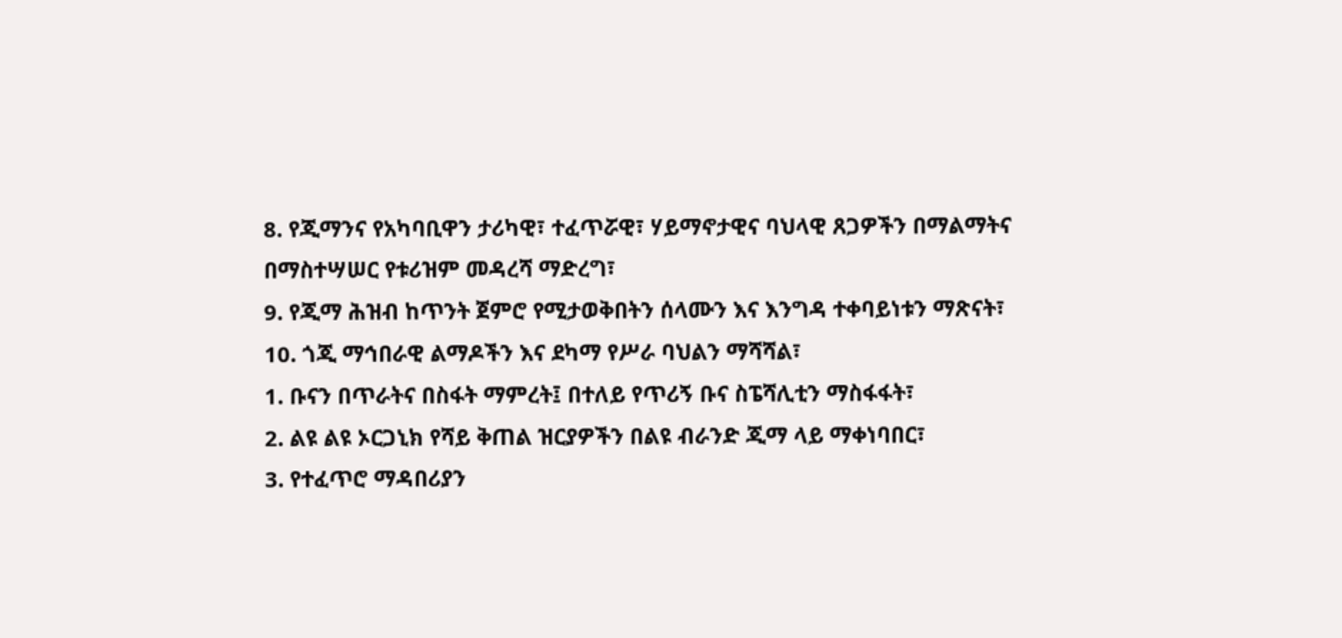8. የጂማንና የአካባቢዋን ታሪካዊ፣ ተፈጥሯዊ፣ ሃይማኖታዊና ባህላዊ ጸጋዎችን በማልማትና በማስተሣሠር የቱሪዝም መዳረሻ ማድረግ፣
9. የጂማ ሕዝብ ከጥንት ጀምሮ የሚታወቅበትን ሰላሙን እና እንግዳ ተቀባይነቱን ማጽናት፣
10. ጎጂ ማኅበራዊ ልማዶችን እና ደካማ የሥራ ባህልን ማሻሻል፣
1. ቡናን በጥራትና በስፋት ማምረት፤ በተለይ የጥሪኝ ቡና ስፔሻሊቲን ማስፋፋት፣
2. ልዩ ልዩ ኦርጋኒክ የሻይ ቅጠል ዝርያዎችን በልዩ ብራንድ ጂማ ላይ ማቀነባበር፣
3. የተፈጥሮ ማዳበሪያን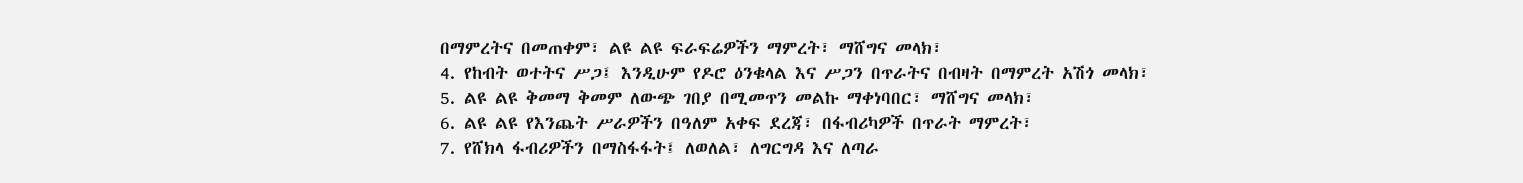በማምረትና በመጠቀም፣ ልዩ ልዩ ፍራፍሬዎችን ማምረት፣ ማሸግና መላክ፣
4. የከብት ወተትና ሥጋ፤ እንዲሁም የዶሮ ዕንቁላል እና ሥጋን በጥራትና በብዛት በማምረት አሽጎ መላክ፣
5. ልዩ ልዩ ቅመማ ቅመም ለውጭ ገበያ በሚመጥን መልኩ ማቀነባበር፣ ማሸግና መላክ፣
6. ልዩ ልዩ የእንጨት ሥራዎችን በዓለም አቀፍ ደረጃ፣ በፋብሪካዎች በጥራት ማምረት፣
7. የሸክላ ፋብሪዎችን በማስፋፋት፤ ለወለል፣ ለግርግዳ እና ለጣራ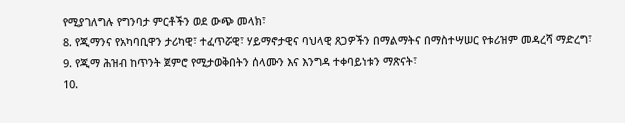የሚያገለግሉ የግንባታ ምርቶችን ወደ ውጭ መላክ፣
8. የጂማንና የአካባቢዋን ታሪካዊ፣ ተፈጥሯዊ፣ ሃይማኖታዊና ባህላዊ ጸጋዎችን በማልማትና በማስተሣሠር የቱሪዝም መዳረሻ ማድረግ፣
9. የጂማ ሕዝብ ከጥንት ጀምሮ የሚታወቅበትን ሰላሙን እና እንግዳ ተቀባይነቱን ማጽናት፣
10.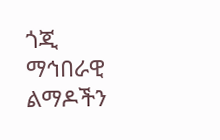ጎጂ ማኅበራዊ ልማዶችን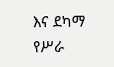እና ደካማ የሥራ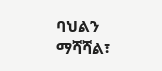ባህልን ማሻሻል፣